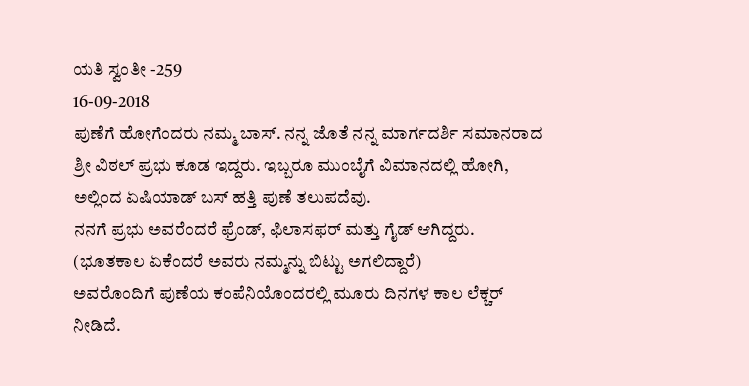ಯತಿ ಸ್ವಂತೀ -259
16-09-2018
ಪುಣೆಗೆ ಹೋಗೆಂದರು ನಮ್ಮ ಬಾಸ್. ನನ್ನ ಜೊತೆ ನನ್ನ ಮಾರ್ಗದರ್ಶಿ ಸಮಾನರಾದ ಶ್ರೀ ವಿಠಲ್ ಪ್ರಭು ಕೂಡ ಇದ್ದರು. ಇಬ್ಬರೂ ಮುಂಬೈಗೆ ವಿಮಾನದಲ್ಲಿ ಹೋಗಿ, ಅಲ್ಲಿಂದ ಏಷಿಯಾಡ್ ಬಸ್ ಹತ್ತಿ ಪುಣೆ ತಲುಪದೆವು.
ನನಗೆ ಪ್ರಭು ಅವರೆಂದರೆ ಫ್ರೆಂಡ್, ಫಿಲಾಸಫರ್ ಮತ್ತು ಗೈಡ್ ಆಗಿದ್ದರು. (ಭೂತಕಾಲ ಏಕೆಂದರೆ ಅವರು ನಮ್ಮನ್ನು ಬಿಟ್ಟು ಅಗಲಿದ್ದಾರೆ)
ಅವರೊಂದಿಗೆ ಪುಣೆಯ ಕಂಪೆನಿಯೊಂದರಲ್ಲಿ ಮೂರು ದಿನಗಳ ಕಾಲ ಲೆಕ್ಚರ್ ನೀಡಿದೆ.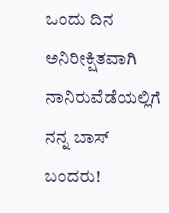ಒಂದು ದಿನ ಅನಿರೀಕ್ಷಿತವಾಗಿ ನಾನಿರುವೆಡೆಯಲ್ಲಿಗೆ ನನ್ನ ಬಾಸ್ ಬಂದರು!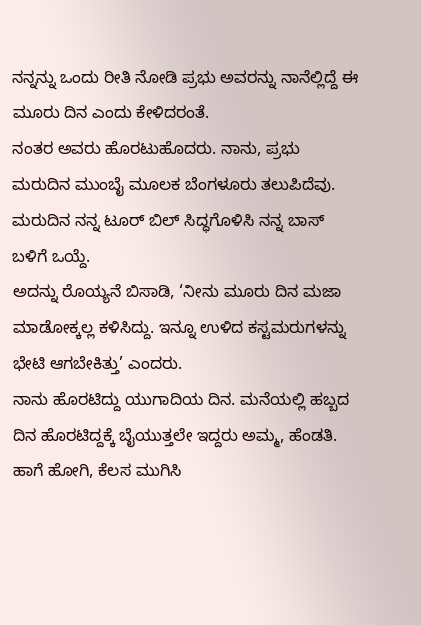ನನ್ನನ್ನು ಒಂದು ರೀತಿ ನೋಡಿ ಪ್ರಭು ಅವರನ್ನು ನಾನೆಲ್ಲಿದ್ದೆ ಈ ಮೂರು ದಿನ ಎಂದು ಕೇಳಿದರಂತೆ.
ನಂತರ ಅವರು ಹೊರಟುಹೊದರು. ನಾನು, ಪ್ರಭು ಮರುದಿನ ಮುಂಬೈ ಮೂಲಕ ಬೆಂಗಳೂರು ತಲುಪಿದೆವು.
ಮರುದಿನ ನನ್ನ ಟೂರ್ ಬಿಲ್ ಸಿದ್ಧಗೊಳಿಸಿ ನನ್ನ ಬಾಸ್ ಬಳಿಗೆ ಒಯ್ದೆ.
ಅದನ್ನು ರೊಯ್ಯನೆ ಬಿಸಾಡಿ, ‘ನೀನು ಮೂರು ದಿನ ಮಜಾ ಮಾಡೋಕ್ಕಲ್ಲ ಕಳಿಸಿದ್ದು. ಇನ್ನೂ ಉಳಿದ ಕಸ್ಟಮರುಗಳನ್ನು ಭೇಟಿ ಆಗಬೇಕಿತ್ತು’ ಎಂದರು.
ನಾನು ಹೊರಟಿದ್ದು ಯುಗಾದಿಯ ದಿನ. ಮನೆಯಲ್ಲಿ ಹಬ್ಬದ ದಿನ ಹೊರಟಿದ್ದಕ್ಕೆ ಬೈಯುತ್ತಲೇ ಇದ್ದರು ಅಮ್ಮ, ಹೆಂಡತಿ. ಹಾಗೆ ಹೋಗಿ, ಕೆಲಸ ಮುಗಿಸಿ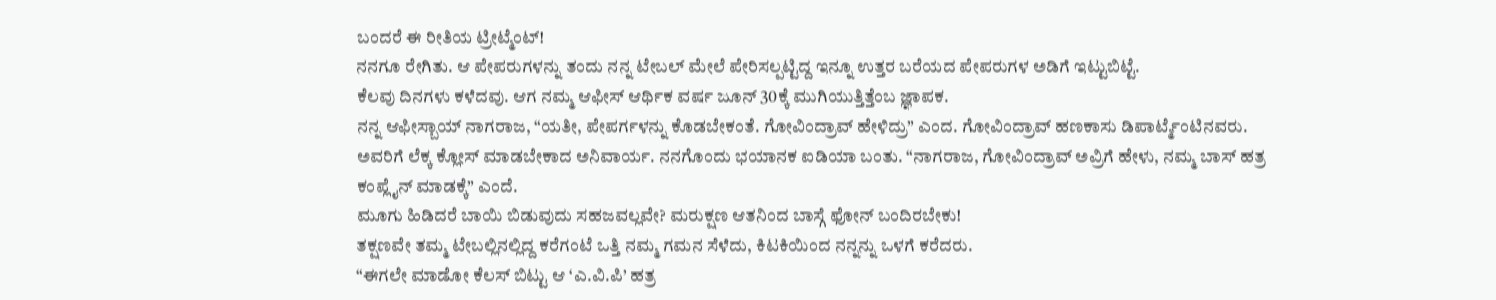ಬಂದರೆ ಈ ರೀತಿಯ ಟ್ರೀಟ್ಮೆಂಟ್!
ನನಗೂ ರೇಗಿತು. ಆ ಪೇಪರುಗಳನ್ನು ತಂದು ನನ್ನ ಟೇಬಲ್ ಮೇಲೆ ಪೇರಿಸಲ್ಪಟ್ಟಿದ್ದ ಇನ್ನೂ ಉತ್ತರ ಬರೆಯದ ಪೇಪರುಗಳ ಅಡಿಗೆ ಇಟ್ಟುಬಿಟ್ಟೆ.
ಕೆಲವು ದಿನಗಳು ಕಳೆದವು. ಆಗ ನಮ್ಮ ಆಫೀಸ್ ಆರ್ಥಿಕ ವರ್ಷ ಜೂನ್ 30ಕ್ಕೆ ಮುಗಿಯುತ್ತಿತ್ತೆಂಬ ಜ್ಞಾಪಕ.
ನನ್ನ ಆಫೀಸ್ಬಾಯ್ ನಾಗರಾಜ, “ಯತೀ, ಪೇಪರ್ಗಳನ್ನು ಕೊಡಬೇಕಂತೆ. ಗೋವಿಂದ್ರಾವ್ ಹೇಳಿದ್ರು” ಎಂದ. ಗೋವಿಂದ್ರಾವ್ ಹಣಕಾಸು ಡಿಪಾರ್ಟ್ಮೆಂಟಿನವರು.
ಅವರಿಗೆ ಲೆಕ್ಕ ಕ್ಲೋಸ್ ಮಾಡಬೇಕಾದ ಅನಿವಾರ್ಯ. ನನಗೊಂದು ಭಯಾನಕ ಐಡಿಯಾ ಬಂತು. “ನಾಗರಾಜ, ಗೋವಿಂದ್ರಾವ್ ಅವ್ರಿಗೆ ಹೇಳು, ನಮ್ಮ ಬಾಸ್ ಹತ್ರ ಕಂಪ್ಲೈನ್ ಮಾಡಕ್ಕೆ” ಎಂದೆ.
ಮೂಗು ಹಿಡಿದರೆ ಬಾಯಿ ಬಿಡುವುದು ಸಹಜವಲ್ಲವೇ? ಮರುಕ್ಷಣ ಆತನಿಂದ ಬಾಸ್ಗೆ ಫೋನ್ ಬಂದಿರಬೇಕು!
ತಕ್ಷಣವೇ ತಮ್ಮ ಟೇಬಲ್ಲಿನಲ್ಲಿದ್ದ ಕರೆಗಂಟೆ ಒತ್ತಿ ನಮ್ಮ ಗಮನ ಸೆಳೆದು, ಕಿಟಕಿಯಿಂದ ನನ್ನನ್ನು ಒಳಗೆ ಕರೆದರು.
“ಈಗಲೇ ಮಾಡೋ ಕೆಲಸ್ ಬಿಟ್ಟು ಆ ‘ಎ.ವಿ.ಪಿ’ ಹತ್ರ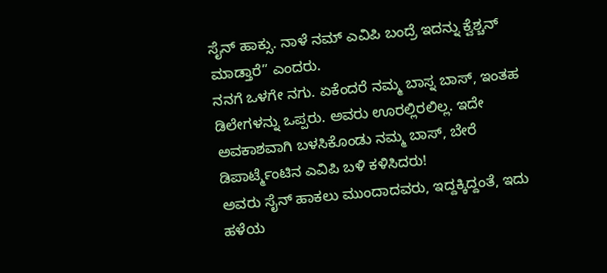ಸೈನ್ ಹಾಕ್ಸು. ನಾಳೆ ನಮ್ ಎವಿಪಿ ಬಂದ್ರೆ ಇದನ್ನು ಕ್ವೆಶ್ಚನ್ ಮಾಡ್ತಾರೆ” ಎಂದರು.
ನನಗೆ ಒಳಗೇ ನಗು. ಏಕೆಂದರೆ ನಮ್ಮ ಬಾಸ್ನ ಬಾಸ್, ಇಂತಹ ಡಿಲೇಗಳನ್ನು ಒಪ್ಪರು. ಅವರು ಊರಲ್ಲಿರಲಿಲ್ಲ. ಇದೇ ಅವಕಾಶವಾಗಿ ಬಳಸಿಕೊಂಡು ನಮ್ಮ ಬಾಸ್, ಬೇರೆ ಡಿಪಾರ್ಟ್ಮೆಂಟಿನ ಎವಿಪಿ ಬಳಿ ಕಳಿಸಿದರು!
ಅವರು ಸೈನ್ ಹಾಕಲು ಮುಂದಾದವರು, ಇದ್ದಕ್ಕಿದ್ದಂತೆ, ಇದು ಹಳೆಯ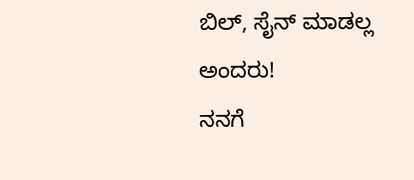ಬಿಲ್, ಸೈನ್ ಮಾಡಲ್ಲ ಅಂದರು!
ನನಗೆ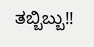ತಬ್ಬಿಬ್ಬು!!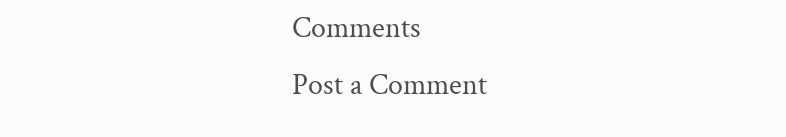Comments
Post a Comment